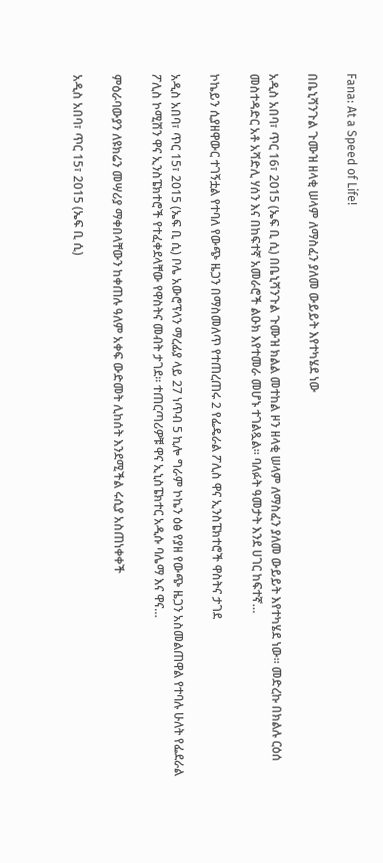Fana: At a Speed of Life!

በቤኒሻንጉል ጉሙዝ ዘላቂ ሠላም ለማስፈን ያለመ ውይይት እየተካሄደ ነው

አዲስ አበባ፣ ጥር 16፣ 2015 (ኤፍ ቢ ሲ) በቤኒሻንጉል ጉሙዝ ክልል መተከል ዞን ዘላቂ ሠላም ለማስፈን ያለመ ውይይት እየተካሄደ ነው፡፡ መድረኩ በክልሉ ርዕሰ መስተዳድር አቶ አሻድሊ ሃሰን እና በከፍተኛ አመራሮች ልዑክ እየተመራ መሆኑ ተገልጿል፡፡ ባለፉት ዓመታት እንደ ሀገር ከፍተኛ…

ኮኬይን ሲያዘዋውር ተገኝቷል የተባለ የውጭ ዜጋን በማስመለጥ የተጠረጠሩ 2 የፌዴራል ፖሊስ ዋና ኢንስፔክተሮች ዋስትና ታገደ

አዲስ አበባ፣ ጥር 15፣ 2015 (ኤፍ ቢ ሲ) ቦሌ አውሮፕላን ማረፊያ ላይ 27 ነጥብ 5 ኪሎ ግራም ኮኬን ዕፅ የያዘ የውጭ ዜጋን አስመልጠዋል የተባሉ ሁለት የፌደራል ፖሊስ ኮሚሽን ዋና ኢንስፔክተሮች የተፈቀደላቸው የዋስትና መብት ታገደ። ተጠርጣሪዎቹ ዋና ኢኒስፔክተር አዲሱ ባሌማ እና ዋና…

ምዕራባውያን ለዩክሬን መሣሪያ ማቀበላቸውን ከቀጠሉ ዓለም አቀፍ ውድመት ሊከሰት እንደሚችል ሩሲያ አስጠነቀቀች

አዲስ አበባ፣ ጥር 15፣ 2015 (ኤፍ ቢ ሲ)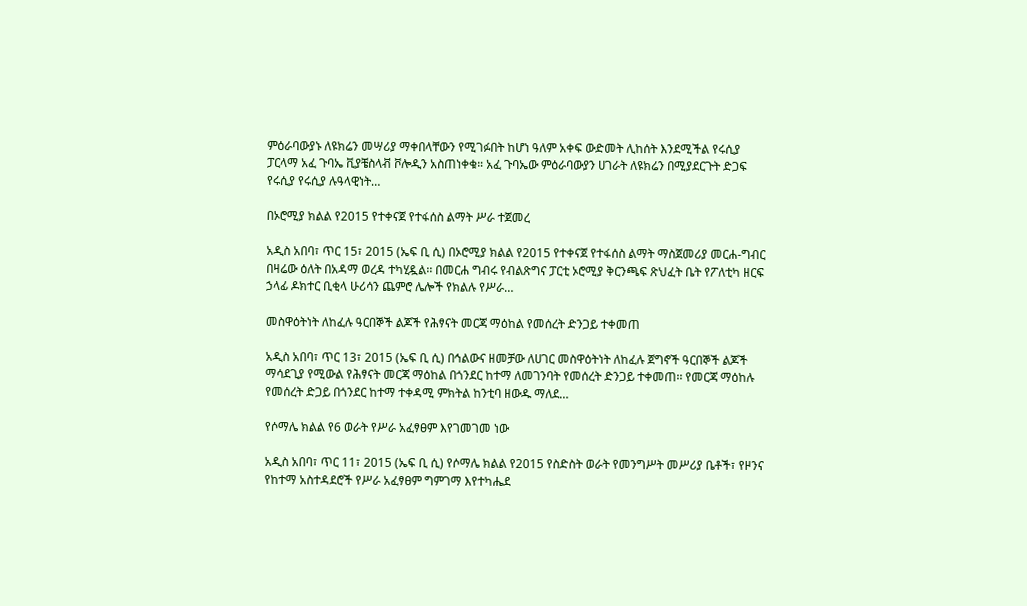ምዕራባውያኑ ለዩክሬን መሣሪያ ማቀበላቸውን የሚገፉበት ከሆነ ዓለም አቀፍ ውድመት ሊከሰት እንደሚችል የሩሲያ ፓርላማ አፈ ጉባኤ ቪያቼስላቭ ቮሎዲን አስጠነቀቁ። አፈ ጉባኤው ምዕራባውያን ሀገራት ለዩክሬን በሚያደርጉት ድጋፍ የሩሲያ የሩሲያ ሉዓላዊነት…

በኦሮሚያ ክልል የ2015 የተቀናጀ የተፋሰስ ልማት ሥራ ተጀመረ

አዲስ አበባ፣ ጥር 15፣ 2015 (ኤፍ ቢ ሲ) በኦሮሚያ ክልል የ2015 የተቀናጀ የተፋሰስ ልማት ማስጀመሪያ መርሐ-ግብር በዛሬው ዕለት በአዳማ ወረዳ ተካሂዷል፡፡ በመርሐ ግብሩ የብልጽግና ፓርቲ ኦሮሚያ ቅርንጫፍ ጽህፈት ቤት የፖለቲካ ዘርፍ ኃላፊ ዶክተር ቢቂላ ሁሪሳን ጨምሮ ሌሎች የክልሉ የሥራ…

መስዋዕትነት ለከፈሉ ዓርበኞች ልጆች የሕፃናት መርጃ ማዕከል የመሰረት ድንጋይ ተቀመጠ

አዲስ አበባ፣ ጥር 13፣ 2015 (ኤፍ ቢ ሲ) በኅልውና ዘመቻው ለሀገር መስዋዕትነት ለከፈሉ ጀግኖች ዓርበኞች ልጆች ማሳደጊያ የሚውል የሕፃናት መርጃ ማዕከል በጎንደር ከተማ ለመገንባት የመሰረት ድንጋይ ተቀመጠ፡፡ የመርጃ ማዕከሉ የመሰረት ድጋይ በጎንደር ከተማ ተቀዳሚ ምክትል ከንቲባ ዘውዱ ማለደ…

የሶማሌ ክልል የ6 ወራት የሥራ አፈፃፀም እየገመገመ ነው

አዲስ አበባ፣ ጥር 11፣ 2015 (ኤፍ ቢ ሲ) የሶማሌ ክልል የ2015 የስድስት ወራት የመንግሥት መሥሪያ ቤቶች፣ የዞንና የከተማ አስተዳደሮች የሥራ አፈፃፀም ግምገማ እየተካሔደ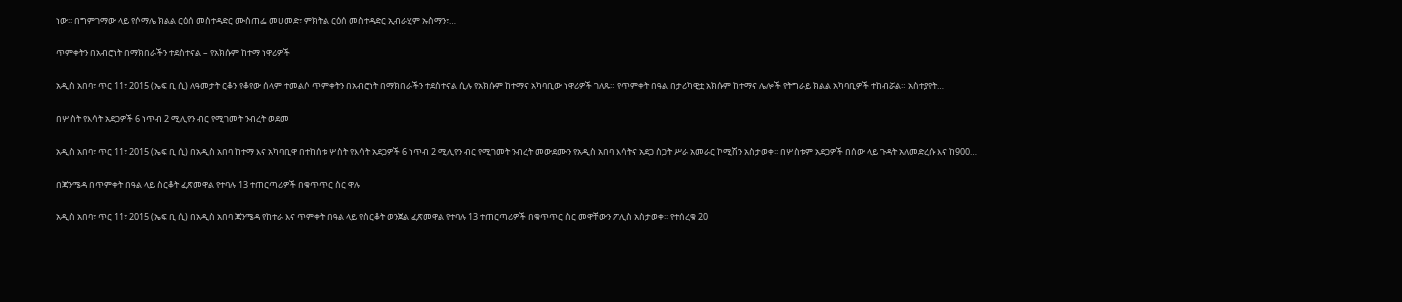ነው፡፡ በግምገማው ላይ የሶማሌ ክልል ርዕሰ መስተዳድር ሙስጠፌ መሀመድ፣ ምክትል ርዕሰ መስተዳድር ኢብራሂም ኡስማን፣…

ጥምቀትን በአብሮነት በማክበራችን ተደስተናል – የአክሱም ከተማ ነዋሪዎች

አዲስ አበባ፣ ጥር 11፣ 2015 (ኤፍ ቢ ሲ) ለዓመታት ርቆን የቆየው ሰላም ተመልሶ ጥምቀትን በአብሮነት በማክበራችን ተደስተናል ሲሉ የአክሱም ከተማና አካባቢው ነዋሪዎች ገለጹ። የጥምቀት በዓል በታሪካዊቷ አክሱም ከተማና ሌሎች የትግራይ ክልል አካባቢዎች ተከብሯል። አስተያየት…

በሦስት የእሳት አደጋዎች 6 ነጥብ 2 ሚሊየን ብር የሚገመት ንብረት ወደመ

አዲስ አበባ፣ ጥር 11፣ 2015 (ኤፍ ቢ ሲ) በአዲስ አበባ ከተማ እና አካባቢዋ በተከሰቱ ሦስት የእሳት አደጋዎች 6 ነጥብ 2 ሚሊየን ብር የሚገመት ንብረት መውደሙን የአዲስ አበባ እሳትና አደጋ ስጋት ሥራ አመራር ኮሚሽን አስታወቀ፡፡ በሦስቱም አደጋዎች በሰው ላይ ጉዳት አለመድረሱ እና ከ900…

በጃንሜዳ በጥምቀት በዓል ላይ ስርቆት ፈጽመዋል የተባሉ 13 ተጠርጣሪዎች በቁጥጥር ስር ዋሉ

አዲስ አበባ፣ ጥር 11፣ 2015 (ኤፍ ቢ ሲ) በአዲስ አበባ ጃንሜዳ የከተራ እና ጥምቀት በዓል ላይ የስርቆት ወንጀል ፈጽመዋል የተባሉ 13 ተጠርጣሪዎች በቁጥጥር ስር መዋቸውን ፖሊስ አስታወቀ፡፡ የተሰረቁ 20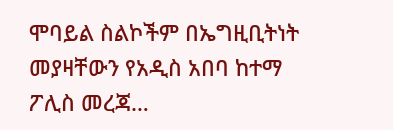ሞባይል ስልኮችም በኤግዚቢትነት መያዛቸውን የአዲስ አበባ ከተማ ፖሊስ መረጃ…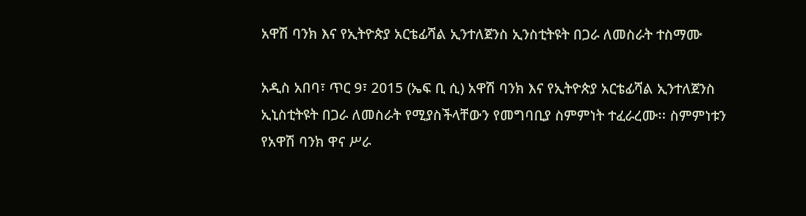አዋሽ ባንክ እና የኢትዮጵያ አርቴፊሻል ኢንተለጀንስ ኢንስቲትዩት በጋራ ለመስራት ተስማሙ

አዲስ አበባ፣ ጥር 9፣ 2015 (ኤፍ ቢ ሲ) አዋሽ ባንክ እና የኢትዮጵያ አርቴፊሻል ኢንተለጀንስ ኢኒስቲትዩት በጋራ ለመስራት የሚያስችላቸውን የመግባቢያ ስምምነት ተፈራረሙ፡፡ ስምምነቱን የአዋሽ ባንክ ዋና ሥራ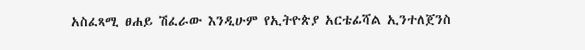አስፈጻሚ ፀሐይ ሽፈራው እንዲሁም የኢትዮጵያ አርቴፊሻል ኢንተለጀንስ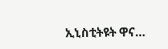ኢኒስቲትዩት ዋና…